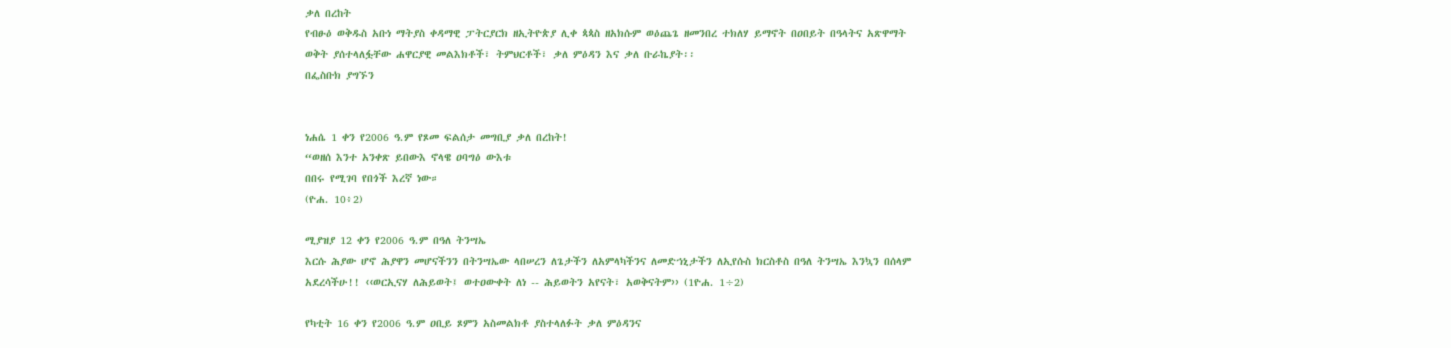ቃለ በረከት
የብፁዕ ወቅዱስ አቡነ ማትያስ ቀዳማዊ ፓትርያርክ ዘኢትዮጵያ ሊቀ ጳጳስ ዘአክሱም ወዕጨጌ ዘመንበረ ተክለሃ ይማኖት በዐበይት በዓላትና አጽዋማት ወቅት ያሰተላለፏቸው ሐዋርያዊ መልእክቶች፣ ትምህርቶች፣ ቃለ ምዕዳን እና ቃለ ቡራኬያት፡፡
በፌስቡክ ያግኙን


ነሐሴ 1 ቀን የ2006 ዓ.ም የጾመ ፍልሰታ መግቢያ ቃለ በረከት!
“ወዘሰ እንተ አንቀጽ ይበውእ ኖላዌ ዐባግዕ ውእቱ
በበሩ የሚገባ የበጎች እረኛ ነው።
(ዮሐ. 10፥2)

ሚያዝያ 12 ቀን የ2006 ዓ.ም በዓለ ትንሣኤ
እርሱ ሕያው ሆኖ ሕያዋን መሆናችንን በትንሣኤው ላበሠረን ለጌታችን ለአምላካችንና ለመድኀኒታችን ለኢየሱስ ክርስቶስ በዓለ ትንሣኤ እንኳን በሰላም አደረሳችሁ!! ‹‹ወርኢናሃ ለሕይወት፤ ወተዐውቀት ለነ -- ሕይወትን አየናት፣ አወቅናትም›› (1ዮሐ. 1÷2)

የካቲት 16 ቀን የ2006 ዓ.ም ዐቢይ ጾምን አስመልክቶ ያስተላለፉት ቃለ ምዕዳንና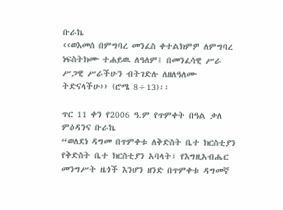ቡራኬ
‹‹ወእመሰ በምግባረ መንፈስ ቀተልክምዎ ለምግባረ ነፍስትክሙ ተሐይዉ ለዓለም፤ በመንፈሳዊ ሥራ ሥጋዊ ሥራችሁን ብትገድሉ ለዘለዓለሙ ትድናላችሁ›› (ሮሜ 8÷13)፡፡

ጥር 11 ቀን የ2006 ዓ.ም የጥምቀት በዓል ቃለ ምዕዳንና ቡራኬ
“ወለደነ ዳግመ በጥምቀቱ ለቅድስት ቤተ ክርስቲያን የቅድስት ቤተ ክርስቲያን አባላት፣ የእግዚአብሔር መንግሥት ዜጎች እንሆን ዘንድ በጥምቀቱ ዳግመኛ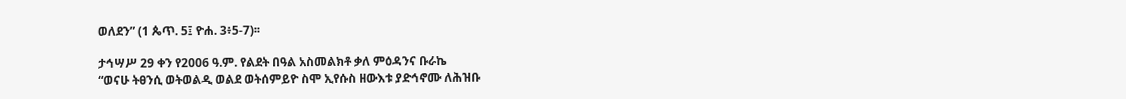ወለደን” (1 ጴጥ. 5፤ ዮሐ. 3፥5-7)፡፡

ታኅሣሥ 29 ቀን የ2006 ዓ.ም. የልደት በዓል አስመልክቶ ቃለ ምዕዳንና ቡራኬ
“ወናሁ ትፀንሲ ወትወልዲ ወልደ ወትሰምይዮ ስሞ ኢየሱስ ዘውእቱ ያድኅኖሙ ለሕዝቡ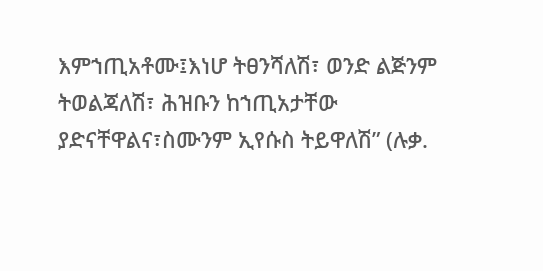እምኀጢአቶሙ፤እነሆ ትፀንሻለሽ፣ ወንድ ልጅንም ትወልጃለሽ፣ ሕዝቡን ከኀጢአታቸው ያድናቸዋልና፣ስሙንም ኢየሱስ ትይዋለሽ” (ሉቃ.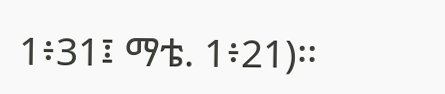1፥31፤ ማቴ. 1፥21)፡፡